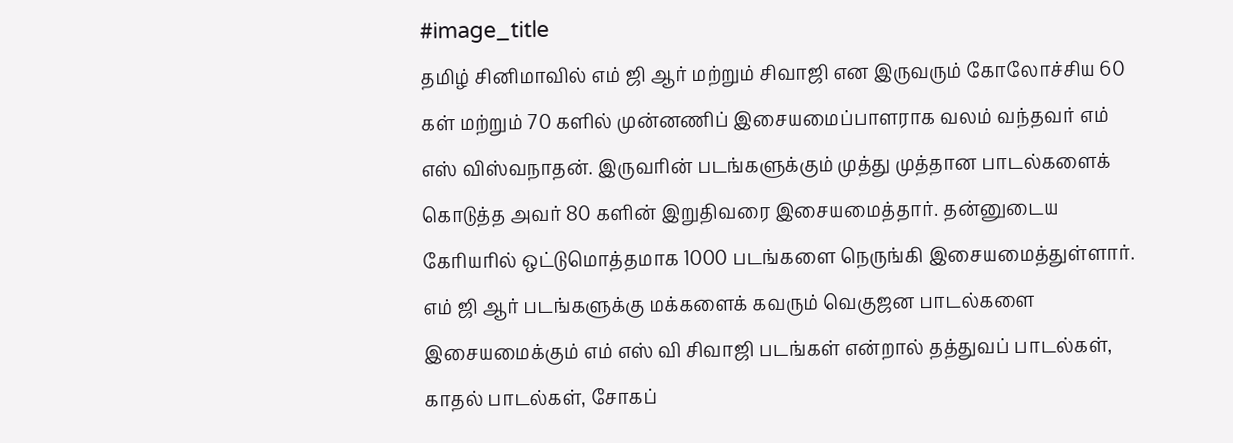#image_title
தமிழ் சினிமாவில் எம் ஜி ஆர் மற்றும் சிவாஜி என இருவரும் கோலோச்சிய 60 கள் மற்றும் 70 களில் முன்னணிப் இசையமைப்பாளராக வலம் வந்தவர் எம் எஸ் விஸ்வநாதன். இருவரின் படங்களுக்கும் முத்து முத்தான பாடல்களைக் கொடுத்த அவர் 80 களின் இறுதிவரை இசையமைத்தார். தன்னுடைய கேரியரில் ஒட்டுமொத்தமாக 1000 படங்களை நெருங்கி இசையமைத்துள்ளார்.
எம் ஜி ஆர் படங்களுக்கு மக்களைக் கவரும் வெகுஜன பாடல்களை இசையமைக்கும் எம் எஸ் வி சிவாஜி படங்கள் என்றால் தத்துவப் பாடல்கள், காதல் பாடல்கள், சோகப்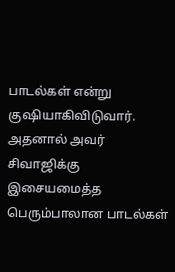பாடல்கள் என்று குஷியாகிவிடுவார். அதனால் அவர் சிவாஜிக்கு இசையமைத்த பெரும்பாலான பாடல்கள்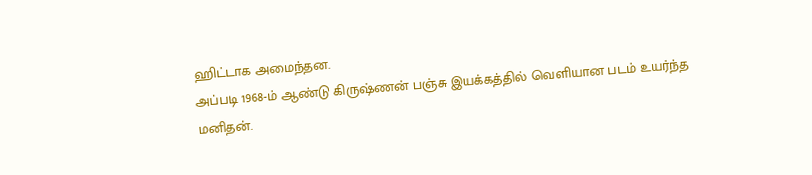ஹிட்டாக அமைந்தன.
அப்படி 1968-ம் ஆண்டு கிருஷ்ணன் பஞ்சு இயக்கத்தில் வெளியான படம் உயர்ந்த மனிதன்.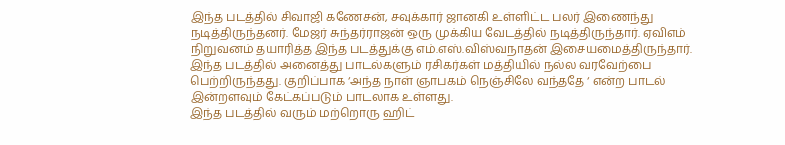இந்த படத்தில் சிவாஜி கணேசன், சவுக்கார் ஜானகி உள்ளிட்ட பலர் இணைந்து நடித்திருந்தனர். மேஜர் சுந்தர்ராஜன் ஒரு முக்கிய வேடத்தில் நடித்திருந்தார். ஏவிஎம் நிறுவனம் தயாரித்த இந்த படத்துக்கு எம்.எஸ்.விஸ்வநாதன் இசையமைத்திருந்தார். இந்த படத்தில் அனைத்து பாடல்களும் ரசிகர்கள் மத்தியில் நல்ல வரவேற்பை பெற்றிருந்தது. குறிப்பாக ‘அந்த நாள் ஞாபகம் நெஞ்சிலே வந்ததே ‘ என்ற பாடல் இன்றளவும் கேட்கப்படும் பாடலாக உள்ளது.
இந்த படத்தில் வரும் மற்றொரு ஹிட்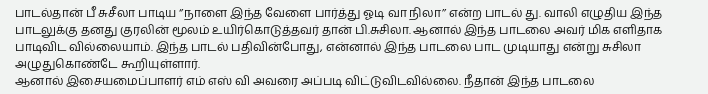பாடல்தான் பீ சுசீலா பாடிய ‘’நாளை இந்த வேளை பார்த்து ஓடி வா நிலா’’ என்ற பாடல் து. வாலி எழுதிய இந்த பாடலுக்கு தனது குரலின் மூலம் உயிர்கொடுத்தவர் தான் பி.சுசிலா. ஆனால் இந்த பாடலை அவர் மிக எளிதாக பாடிவிட வில்லையாம். இந்த பாடல் பதிவின்போது, என்னால் இந்த பாடலை பாட முடியாது என்று சுசிலா அழுதுகொண்டே கூறியுள்ளார்.
ஆனால் இசையமைப்பாளர் எம் எஸ் வி அவரை அப்படி விட்டுவிடவில்லை. நீதான் இந்த பாடலை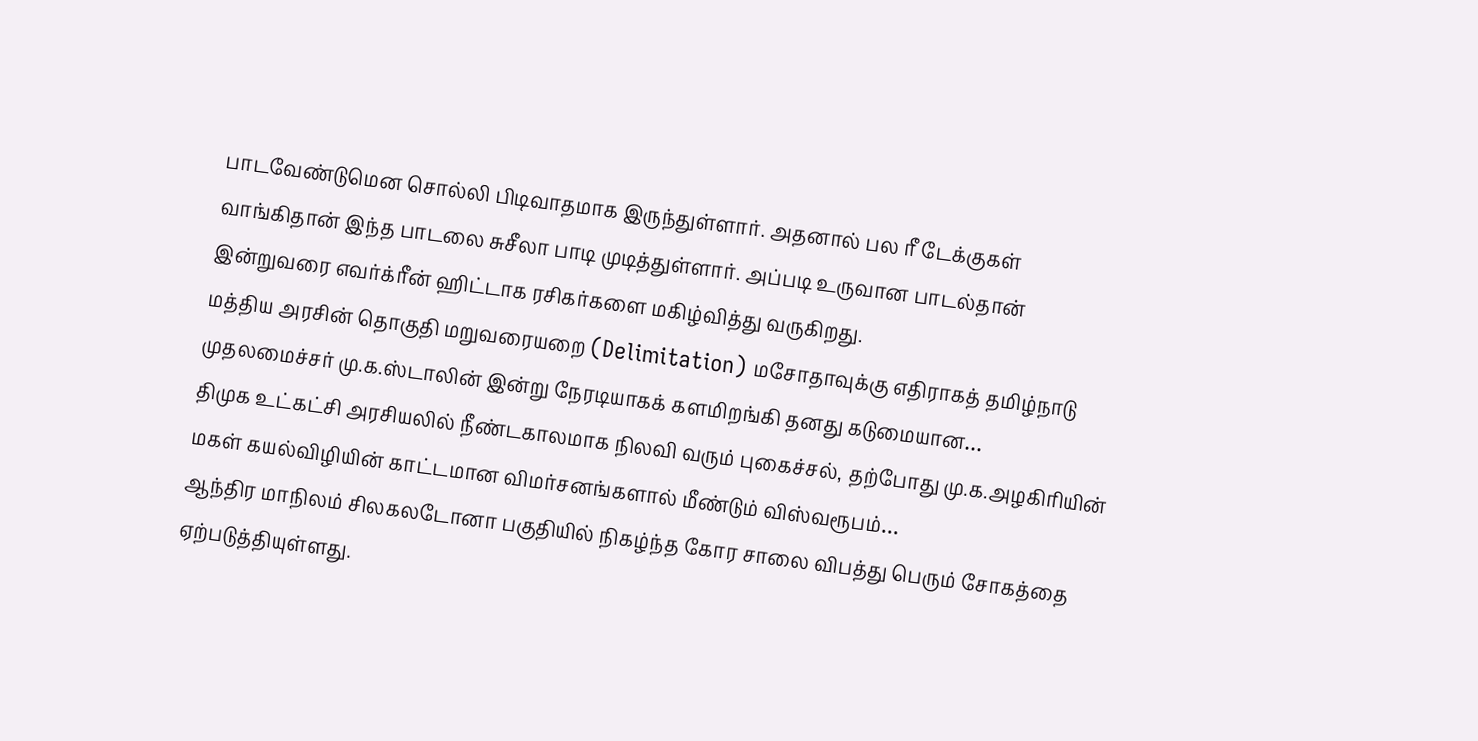பாடவேண்டுமென சொல்லி பிடிவாதமாக இருந்துள்ளார். அதனால் பல ரீ டேக்குகள் வாங்கிதான் இந்த பாடலை சுசீலா பாடி முடித்துள்ளார். அப்படி உருவான பாடல்தான் இன்றுவரை எவர்க்ரீன் ஹிட்டாக ரசிகர்களை மகிழ்வித்து வருகிறது.
மத்திய அரசின் தொகுதி மறுவரையறை (Delimitation) மசோதாவுக்கு எதிராகத் தமிழ்நாடு முதலமைச்சர் மு.க.ஸ்டாலின் இன்று நேரடியாகக் களமிறங்கி தனது கடுமையான…
திமுக உட்கட்சி அரசியலில் நீண்டகாலமாக நிலவி வரும் புகைச்சல், தற்போது மு.க.அழகிரியின் மகள் கயல்விழியின் காட்டமான விமர்சனங்களால் மீண்டும் விஸ்வரூபம்…
ஆந்திர மாநிலம் சிலகலடோனா பகுதியில் நிகழ்ந்த கோர சாலை விபத்து பெரும் சோகத்தை ஏற்படுத்தியுள்ளது.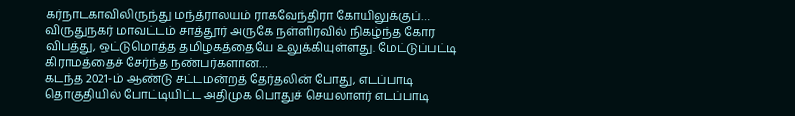கர்நாடகாவிலிருந்து மந்த்ராலயம் ராகவேந்திரா கோயிலுக்குப்…
விருதுநகர் மாவட்டம் சாத்தூர் அருகே நள்ளிரவில் நிகழ்ந்த கோர விபத்து, ஒட்டுமொத்த தமிழகத்தையே உலுக்கியுள்ளது. மேட்டுப்பட்டி கிராமத்தைச் சேர்ந்த நண்பர்களான…
கடந்த 2021-ம் ஆண்டு சட்டமன்றத் தேர்தலின் போது, எடப்பாடி தொகுதியில் போட்டியிட்ட அதிமுக பொதுச் செயலாளர் எடப்பாடி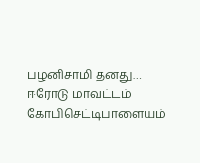பழனிசாமி தனது…
ஈரோடு மாவட்டம் கோபிசெட்டிபாளையம்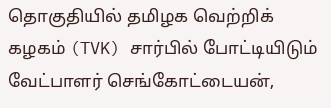தொகுதியில் தமிழக வெற்றிக் கழகம் (TVK) சார்பில் போட்டியிடும் வேட்பாளர் செங்கோட்டையன்,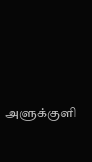அளுக்குளி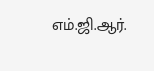எம்.ஜி.ஆர்.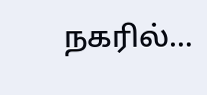நகரில்…